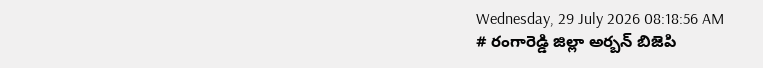Wednesday, 29 July 2026 08:18:56 AM
# రంగారెడ్డి జిల్లా అర్బన్ బిజెపి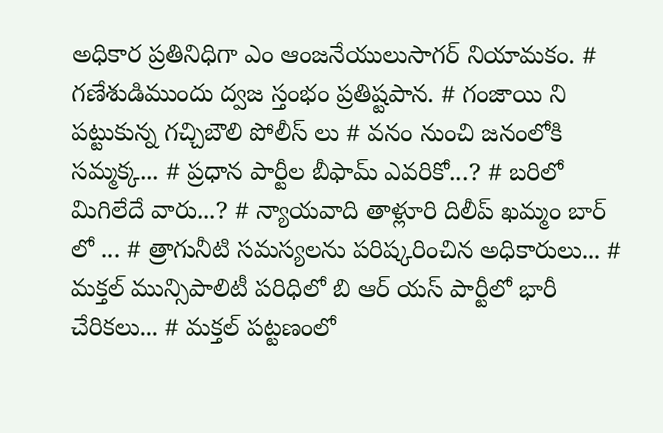అధికార ప్రతినిధిగా ఎం ఆంజనేయులుసాగర్ నియామకం. # గణేశుడిముందు ద్వజ స్తంభం ప్రతిష్టపాన. # గంజాయి ని పట్టుకున్న గచ్చిబౌలి పోలీస్ లు # వనం నుంచి జనంలోకి సమ్మక్క... # ప్రధాన పార్టీల బీఫామ్ ఎవరికో...? # బరిలో మిగిలేదే వారు...? # న్యాయవాది తాళ్లూరి దిలీప్ ఖమ్మం బార్ లో ... # త్రాగునీటి సమస్యలను పరిష్కరించిన అధికారులు... # మక్తల్ మున్సిపాలిటీ పరిధిలో బి ఆర్ యస్ పార్టీలో భారీ చేరికలు... # మక్తల్ పట్టణంలో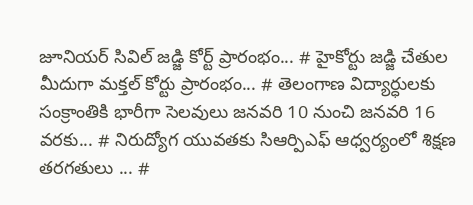జూనియర్ సివిల్ జడ్జి కోర్ట్ ప్రారంభం... # హైకోర్టు జడ్జి చేతుల మీదుగా మక్తల్ కోర్టు ప్రారంభం... # తెలంగాణ విద్యార్ధులకు సంక్రాంతికి భారీగా సెలవులు జనవరి 10 నుంచి జనవరి 16 వరకు... # నిరుద్యోగ యువతకు సిఆర్పిఎఫ్ ఆధ్వర్యంలో శిక్షణ తరగతులు ... #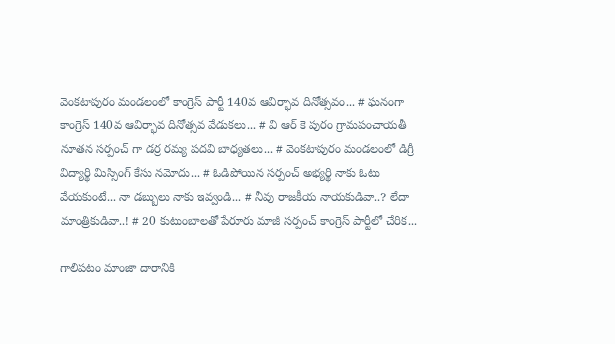వెంకటాపురం మండలంలో కాంగ్రెస్ పార్టీ 140వ ఆవిర్భావ దినోత్సవం... # ఘనంగా కాంగ్రెస్ 140వ ఆవిర్భావ దినోత్సవ వేడుకలు... # వి ఆర్ కె పురం గ్రామపంచాయతీ నూతన సర్పంచ్ గా డర్ర రమ్య పదవి బాధ్యతలు... # వెంకటాపురం మండలంలో డిగ్రీ విద్యార్థి మిస్సింగ్ కేసు నమోదు... # ఓడిపోయిన సర్పంచ్ అభ్యర్థి నాకు ఓటు వేయకుంటే... నా డబ్బులు నాకు ఇవ్వండి... # నీవు రాజకీయ నాయకుడివా..? లేదా మాంత్రికుడివా..! # 20 కుటుంబాలతో పేరూరు మాజీ సర్పంచ్ కాంగ్రెస్ పార్టీలో చేరిక...

గాలిపటం మాంజా దారానికి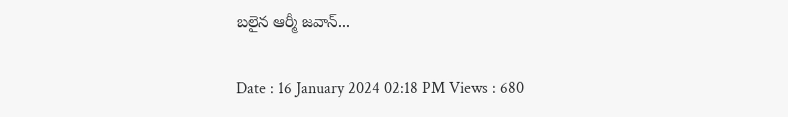బలైన ఆర్మీ జవాన్...

Date : 16 January 2024 02:18 PM Views : 680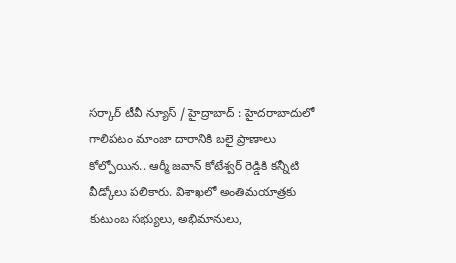సర్కార్ టీవీ న్యూస్ / హైద్రాబాద్ : హైదరాబాదులో గాలిపటం మాంజా దారానికి బలై ప్రాణాలు కోల్పోయిన.. ఆర్మీ జవాన్ కోటేశ్వర్ రెడ్డికి కన్నీటి వీడ్కోలు పలికారు. విశాఖలో అంతిమయాత్రకు కుటుంబ సభ్యులు, అభిమానులు,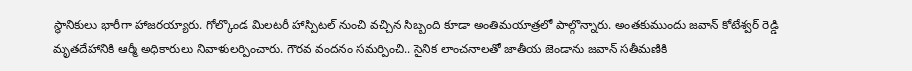స్థానికులు భారీగా హాజరయ్యారు. గోల్కొండ మిలటరీ హాస్పిటల్ నుంచి వచ్చిన సిబ్బంది కూడా అంతిమయాత్రలో పాల్గొన్నారు. అంతకుముందు జవాన్ కోటేశ్వర్ రెడ్డి మృతదేహానికి ఆర్మీ అధికారులు నివాళులర్పించారు. గౌరవ వందనం సమర్పించి.. సైనిక లాంచనాలతో జాతీయ జెండాను జవాన్ సతీమణికి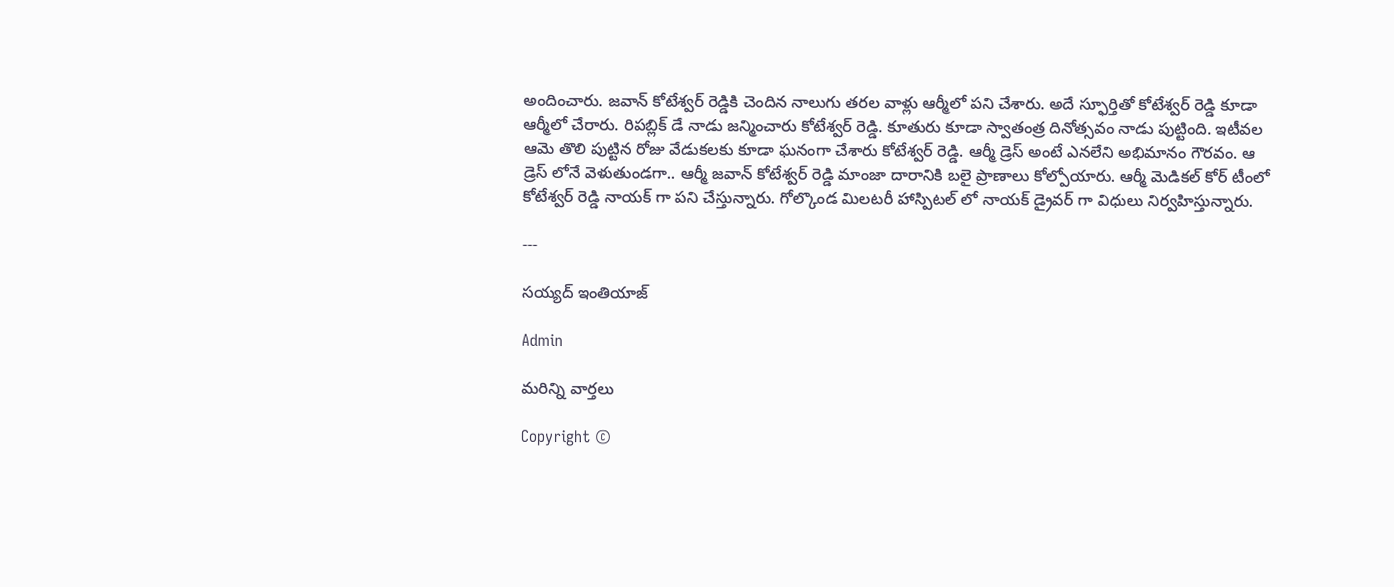అందించారు. జవాన్ కోటేశ్వర్ రెడ్డికి చెందిన నాలుగు తరల వాళ్లు ఆర్మీలో పని చేశారు. అదే స్ఫూర్తితో కోటేశ్వర్ రెడ్డి కూడా ఆర్మీలో చేరారు. రిపబ్లిక్ డే నాడు జన్మించారు కోటేశ్వర్ రెడ్డి. కూతురు కూడా స్వాతంత్ర దినోత్సవం నాడు పుట్టింది. ఇటీవల ఆమె తొలి పుట్టిన రోజు వేడుకలకు కూడా ఘనంగా చేశారు కోటేశ్వర్ రెడ్డి. ఆర్మీ డ్రెస్ అంటే ఎనలేని అభిమానం గౌరవం. ఆ డ్రెస్ లోనే వెళుతుండగా.. ఆర్మీ జవాన్ కోటేశ్వర్ రెడ్డి మాంజా దారానికి బలై ప్రాణాలు కోల్పోయారు. ఆర్మీ మెడికల్ కోర్ టీంలో కోటేశ్వర్ రెడ్డి నాయక్ గా పని చేస్తున్నారు. గోల్కొండ మిలటరీ హాస్పిటల్ లో నాయక్ డ్రైవర్ గా విధులు నిర్వహిస్తున్నారు.

---

సయ్యద్ ఇంతియాజ్

Admin

మరిన్ని వార్తలు

Copyright ©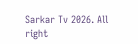Sarkar Tv 2026. All right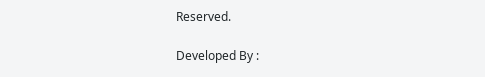Reserved.

Developed By :